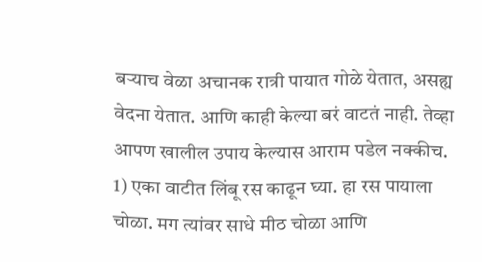बऱ्याच वेळा अचानक रात्री पायात गोळे येतात, असह्य वेदना येतात. आणि काही केल्या बरं वाटतं नाही. तेव्हा आपण खालील उपाय केल्यास आराम पडेल नक्कीच.
1) एका वाटीत लिंबू रस काढून घ्या. हा रस पायाला चोळा. मग त्यांवर साधे मीठ चोळा आणि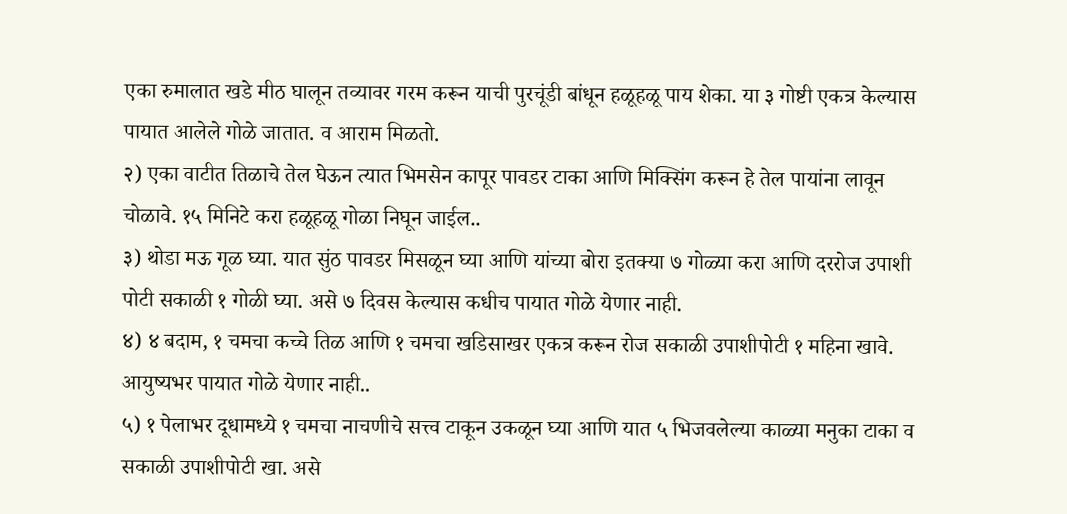एका रुमालात खडे मीठ घालून तव्यावर गरम करून याची पुरचूंडी बांधून हळूहळू पाय शेका. या ३ गोष्टी एकत्र केल्यास पायात आलेले गोळे जातात. व आराम मिळतो.
२) एका वाटीत तिळाचे तेल घेऊन त्यात भिमसेन कापूर पावडर टाका आणि मिक्सिंग करून हे तेल पायांना लावून चोळावे. १५ मिनिटे करा हळूहळू गोळा निघून जाईल..
३) थोडा मऊ गूळ घ्या. यात सुंठ पावडर मिसळून घ्या आणि यांच्या बोरा इतक्या ७ गोळ्या करा आणि दररोज उपाशी पोटी सकाळी १ गोळी घ्या. असे ७ दिवस केल्यास कधीच पायात गोळे येणार नाही.
४) ४ बदाम, १ चमचा कच्चे तिळ आणि १ चमचा खडिसाखर एकत्र करून रोज सकाळी उपाशीपोटी १ महिना खावे. आयुष्यभर पायात गोळे येणार नाही..
५) १ पेलाभर दूधामध्ये १ चमचा नाचणीचे सत्त्व टाकून उकळून घ्या आणि यात ५ भिजवलेल्या काळ्या मनुका टाका व सकाळी उपाशीपोटी खा. असे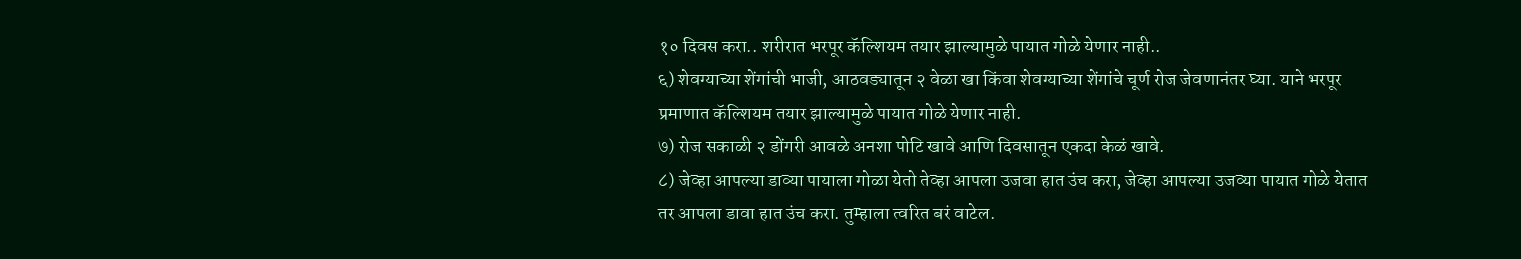१० दिवस करा.. शरीरात भरपूर कॅल्शियम तयार झाल्यामुळे पायात गोळे येणार नाही..
६) शेवग्याच्या शेंगांची भाजी, आठवड्यातून २ वेळा खा किंवा शेवग्याच्या शेंगांचे चूर्ण रोज जेवणानंतर घ्या. याने भरपूर प्रमाणात कॅल्शियम तयार झाल्यामुळे पायात गोळे येणार नाही.
७) रोज सकाळी २ डोंगरी आवळे अनशा पोटि खावे आणि दिवसातून एकदा केळं खावे.
८) जेव्हा आपल्या डाव्या पायाला गोळा येतो तेव्हा आपला उजवा हात उंच करा, जेव्हा आपल्या उजव्या पायात गोळे येतात तर आपला डावा हात उंच करा. तुम्हाला त्वरित बरं वाटेल.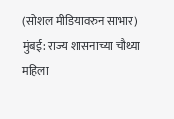(सोशल मीडियावरुन साभार)
मुंबई: राज्य शासनाच्या चौथ्या महिला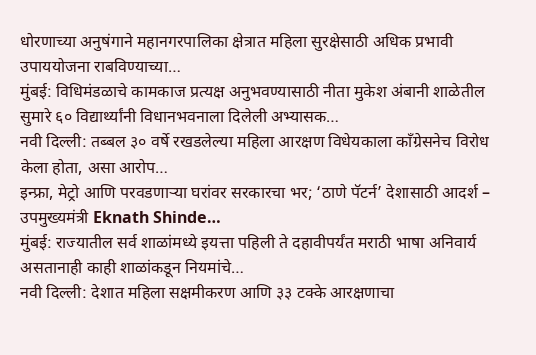धोरणाच्या अनुषंगाने महानगरपालिका क्षेत्रात महिला सुरक्षेसाठी अधिक प्रभावी उपाययोजना राबविण्याच्या…
मुंबई: विधिमंडळाचे कामकाज प्रत्यक्ष अनुभवण्यासाठी नीता मुकेश अंबानी शाळेतील सुमारे ६० विद्यार्थ्यांनी विधानभवनाला दिलेली अभ्यासक…
नवी दिल्ली: तब्बल ३० वर्षे रखडलेल्या महिला आरक्षण विधेयकाला काँग्रेसनेच विरोध केला होता, असा आरोप…
इन्फ्रा, मेट्रो आणि परवडणाऱ्या घरांवर सरकारचा भर; ‘ठाणे पॅटर्न’ देशासाठी आदर्श – उपमुख्यमंत्री Eknath Shinde…
मुंबई: राज्यातील सर्व शाळांमध्ये इयत्ता पहिली ते दहावीपर्यंत मराठी भाषा अनिवार्य असतानाही काही शाळांकडून नियमांचे…
नवी दिल्ली: देशात महिला सक्षमीकरण आणि ३३ टक्के आरक्षणाचा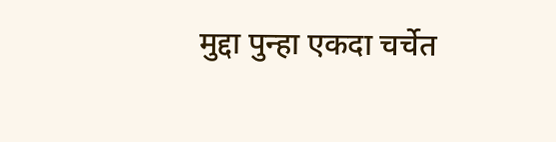मुद्दा पुन्हा एकदा चर्चेत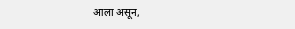आला असून,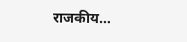राजकीय…